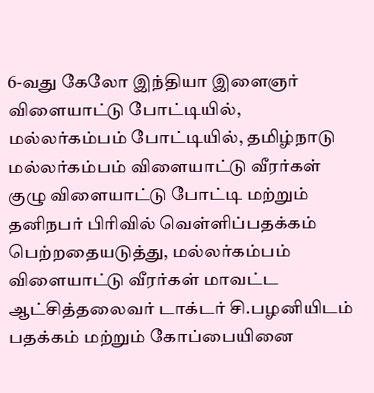6-வது கேலோ இந்தியா இளைஞர் விளையாட்டு போட்டியில், மல்லர்கம்பம் போட்டியில், தமிழ்நாடு மல்லர்கம்பம் விளையாட்டு வீரர்கள் குழு விளையாட்டு போட்டி மற்றும் தனிநபர் பிரிவில் வெள்ளிப்பதக்கம் பெற்றதையடுத்து, மல்லர்கம்பம் விளையாட்டு வீரர்கள் மாவட்ட ஆட்சித்தலைவர் டாக்டர் சி.பழனியிடம் பதக்கம் மற்றும் கோப்பையினை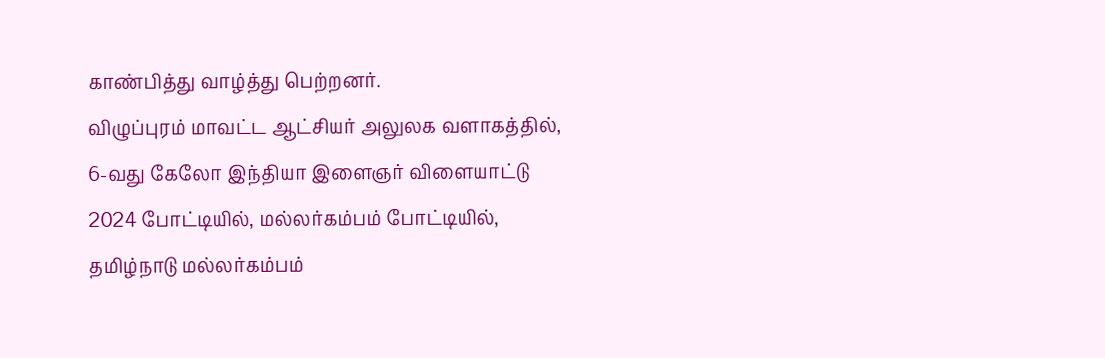காண்பித்து வாழ்த்து பெற்றனர்.
விழுப்புரம் மாவட்ட ஆட்சியர் அலுலக வளாகத்தில், 6-வது கேலோ இந்தியா இளைஞர் விளையாட்டு 2024 போட்டியில், மல்லர்கம்பம் போட்டியில், தமிழ்நாடு மல்லர்கம்பம்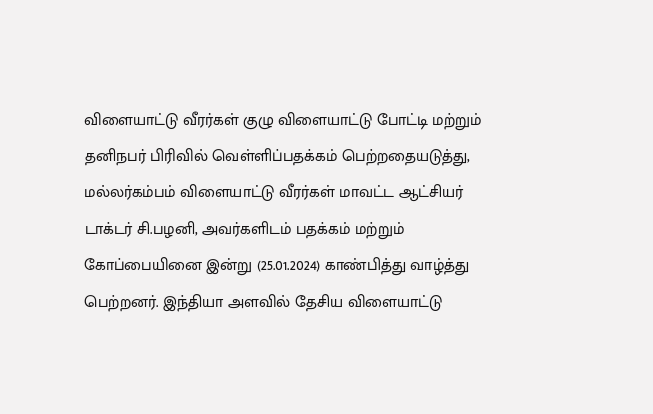விளையாட்டு வீரர்கள் குழு விளையாட்டு போட்டி மற்றும் தனிநபர் பிரிவில் வெள்ளிப்பதக்கம் பெற்றதையடுத்து, மல்லர்கம்பம் விளையாட்டு வீரர்கள் மாவட்ட ஆட்சியர் டாக்டர் சி.பழனி, அவர்களிடம் பதக்கம் மற்றும் கோப்பையினை இன்று (25.01.2024) காண்பித்து வாழ்த்து பெற்றனர். இந்தியா அளவில் தேசிய விளையாட்டு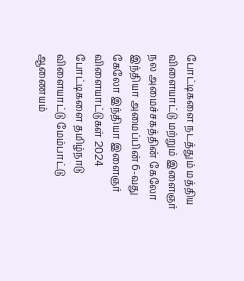போட்டிகளை நடத்தும் மத்திய விளையாட்டு மற்றும் இளைஞர் நல அமைச்சகத்தின் கேலோ இந்தியா அமைப்பின் 6-வது கேலோ இந்தியா இளைஞர் விளையாட்டுகள் 2024 போட்டிகளை தமிழ்நாடு விளையாட்டு மேம்பாட்டு ஆணையம்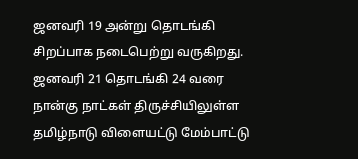ஜனவரி 19 அன்று தொடங்கி சிறப்பாக நடைபெற்று வருகிறது.
ஜனவரி 21 தொடங்கி 24 வரை நான்கு நாட்கள் திருச்சியிலுள்ள தமிழ்நாடு விளையட்டு மேம்பாட்டு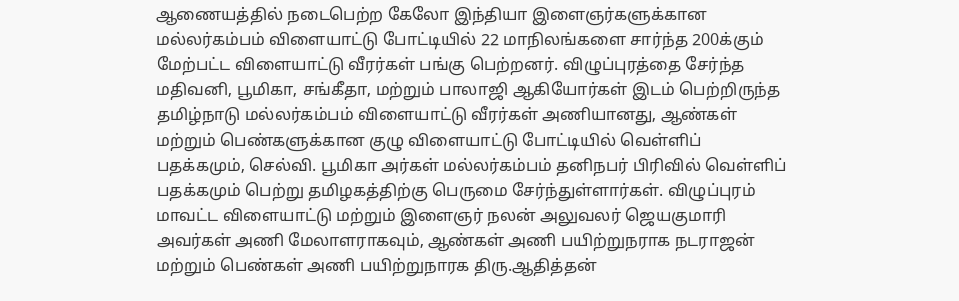ஆணையத்தில் நடைபெற்ற கேலோ இந்தியா இளைஞர்களுக்கான மல்லர்கம்பம் விளையாட்டு போட்டியில் 22 மாநிலங்களை சார்ந்த 200க்கும் மேற்பட்ட விளையாட்டு வீரர்கள் பங்கு பெற்றனர். விழுப்புரத்தை சேர்ந்த மதிவனி, பூமிகா, சங்கீதா, மற்றும் பாலாஜி ஆகியோர்கள் இடம் பெற்றிருந்த தமிழ்நாடு மல்லர்கம்பம் விளையாட்டு வீரர்கள் அணியானது, ஆண்கள் மற்றும் பெண்களுக்கான குழு விளையாட்டு போட்டியில் வெள்ளிப் பதக்கமும், செல்வி. பூமிகா அர்கள் மல்லர்கம்பம் தனிநபர் பிரிவில் வெள்ளிப் பதக்கமும் பெற்று தமிழகத்திற்கு பெருமை சேர்ந்துள்ளார்கள். விழுப்புரம் மாவட்ட விளையாட்டு மற்றும் இளைஞர் நலன் அலுவலர் ஜெயகுமாரி அவர்கள் அணி மேலாளராகவும், ஆண்கள் அணி பயிற்றுநராக நடராஜன் மற்றும் பெண்கள் அணி பயிற்றுநாரக திரு.ஆதித்தன்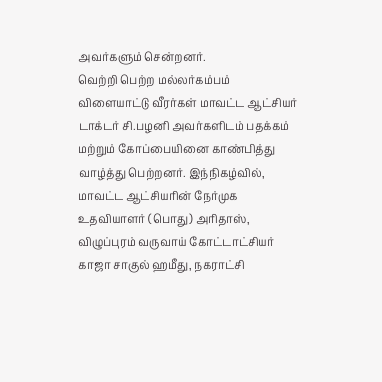அவர்களும் சென்றனர்.
வெற்றி பெற்ற மல்லர்கம்பம் விளையாட்டு வீரர்கள் மாவட்ட ஆட்சியர் டாக்டர் சி.பழனி அவர்களிடம் பதக்கம் மற்றும் கோப்பையினை காண்பித்து வாழ்த்து பெற்றனர். இந்நிகழ்வில், மாவட்ட ஆட்சியரின் நேர்முக உதவியாளர் (பொது) அரிதாஸ், விழுப்புரம் வருவாய் கோட்டாட்சியர் காஜா சாகுல் ஹமீது, நகராட்சி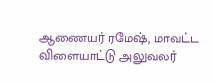ஆணையர் ரமேஷ், மாவட்ட விளையாட்டு அலுவலர்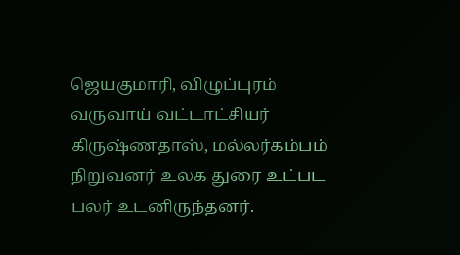ஜெயகுமாரி, விழுப்புரம் வருவாய் வட்டாட்சியர் கிருஷ்ணதாஸ், மல்லர்கம்பம் நிறுவனர் உலக துரை உட்பட பலர் உடனிருந்தனர்.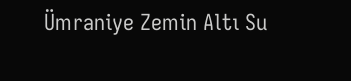Ümraniye Zemin Altı Su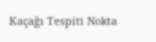Kaçağı Tespiti Nokta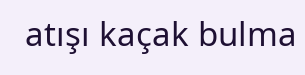atışı kaçak bulma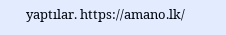yaptılar. https://amano.lk/